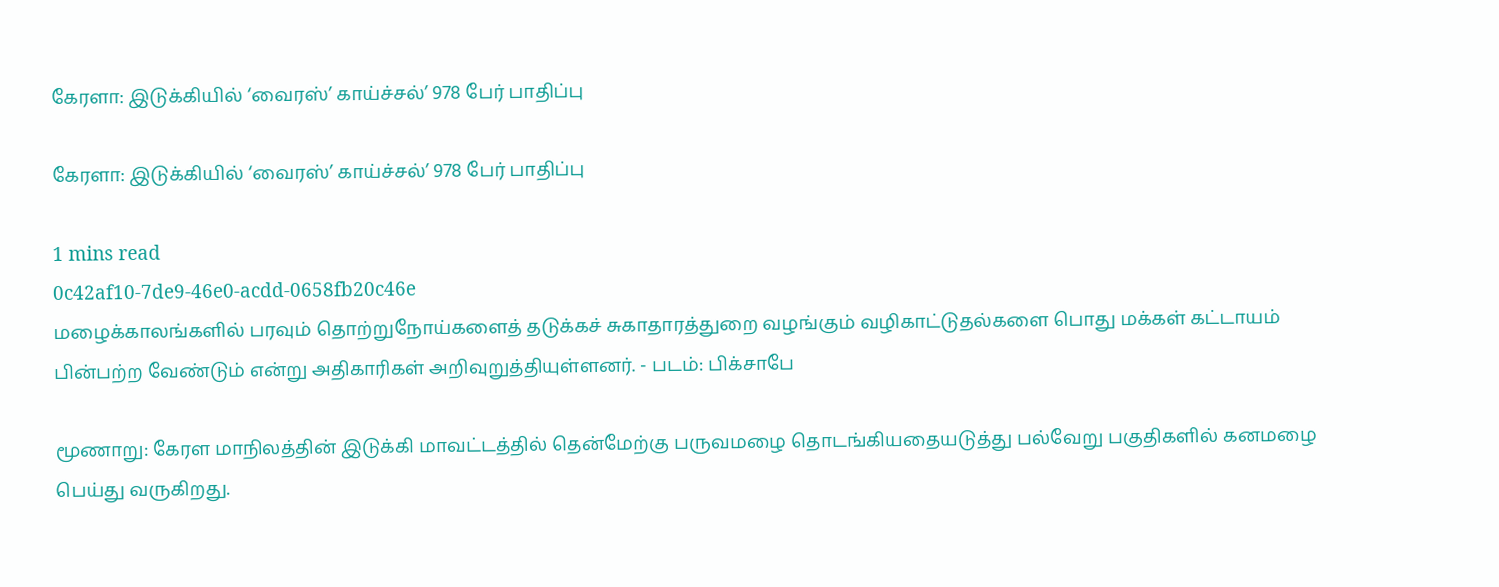கேரளா: இடுக்கியில் ‘வைரஸ்’ காய்ச்சல்’ 978 பேர் பாதிப்பு

கேரளா: இடுக்கியில் ‘வைரஸ்’ காய்ச்சல்’ 978 பேர் பாதிப்பு

1 mins read
0c42af10-7de9-46e0-acdd-0658fb20c46e
மழைக்காலங்களில் பரவும் தொற்றுநோய்களைத் தடுக்கச் சுகாதாரத்துறை வழங்கும் வழிகாட்டுதல்களை பொது மக்கள் கட்டாயம் பின்பற்ற வேண்டும் என்று அதிகாரிகள் அறிவுறுத்தியுள்ளனர். - படம்: பிக்சாபே

மூணாறு: கேரள மாநிலத்தின் இடுக்கி மாவட்டத்தில் தென்மேற்கு பருவமழை தொடங்கியதையடுத்து பல்வேறு பகுதிகளில் கனமழை பெய்து வருகிறது.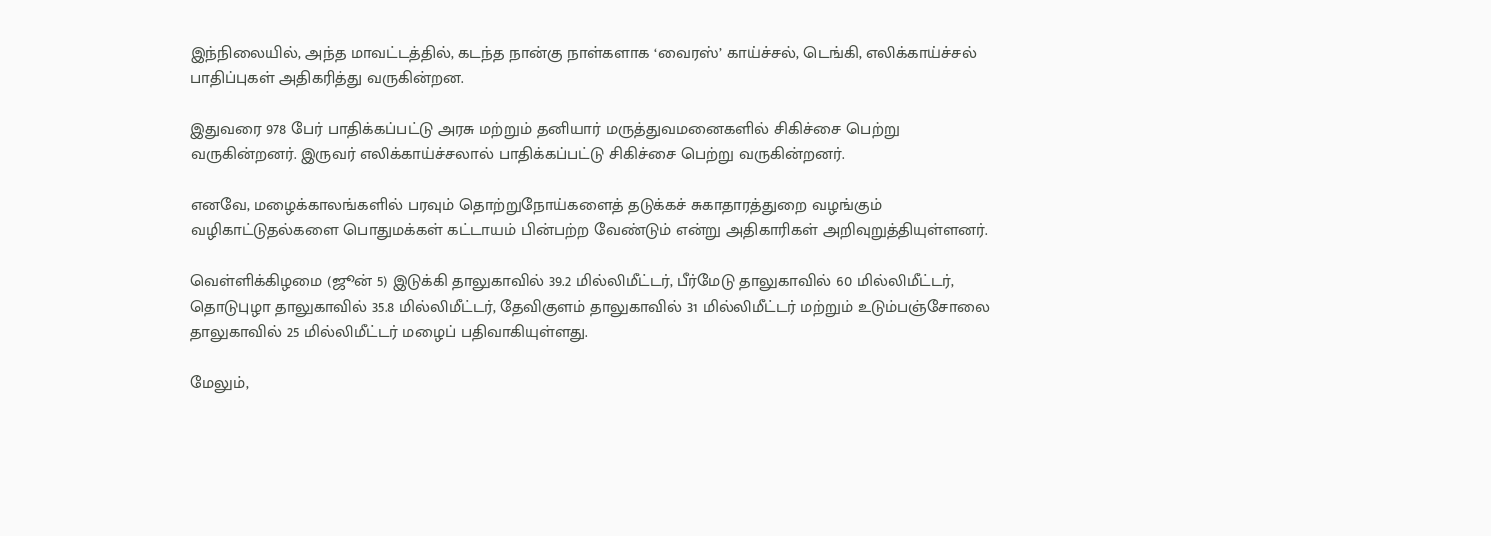இந்நிலையில், அந்த மாவட்டத்தில், கடந்த நான்கு நாள்களாக ‘வைரஸ்’ காய்ச்சல், டெங்கி, எலிக்காய்ச்சல் பாதிப்புகள் அதிகரித்து வருகின்றன.

இதுவரை 978 பேர் பாதிக்கப்பட்டு அரசு மற்றும் தனியார் மருத்துவமனைகளில் சிகிச்சை பெற்று வருகின்றனர். இருவர் எலிக்காய்ச்சலால் பாதிக்கப்பட்டு சிகிச்சை பெற்று வருகின்றனர்.

எனவே, மழைக்காலங்களில் பரவும் தொற்றுநோய்களைத் தடுக்கச் சுகாதாரத்துறை வழங்கும் வழிகாட்டுதல்களை பொதுமக்கள் கட்டாயம் பின்பற்ற வேண்டும் என்று அதிகாரிகள் அறிவுறுத்தியுள்ளனர்.

வெள்ளிக்கிழமை (ஜூன் 5) இடுக்கி தாலுகாவில் 39.2 மில்லிமீட்டர், பீர்மேடு தாலுகாவில் 60 மில்லிமீட்டர், தொடுபுழா தாலுகாவில் 35.8 மில்லிமீட்டர், தேவிகுளம் தாலுகாவில் 31 மில்லிமீட்டர் மற்றும் உடும்பஞ்சோலை தாலுகாவில் 25 மில்லிமீட்டர் மழைப் பதிவாகியுள்ளது.

மேலும்,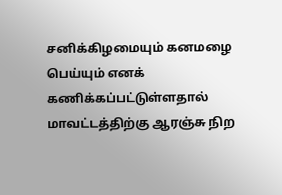சனிக்கிழமையும் கனமழை பெய்யும் எனக் கணிக்கப்பட்டுள்ளதால் மாவட்டத்திற்கு ஆரஞ்சு நிற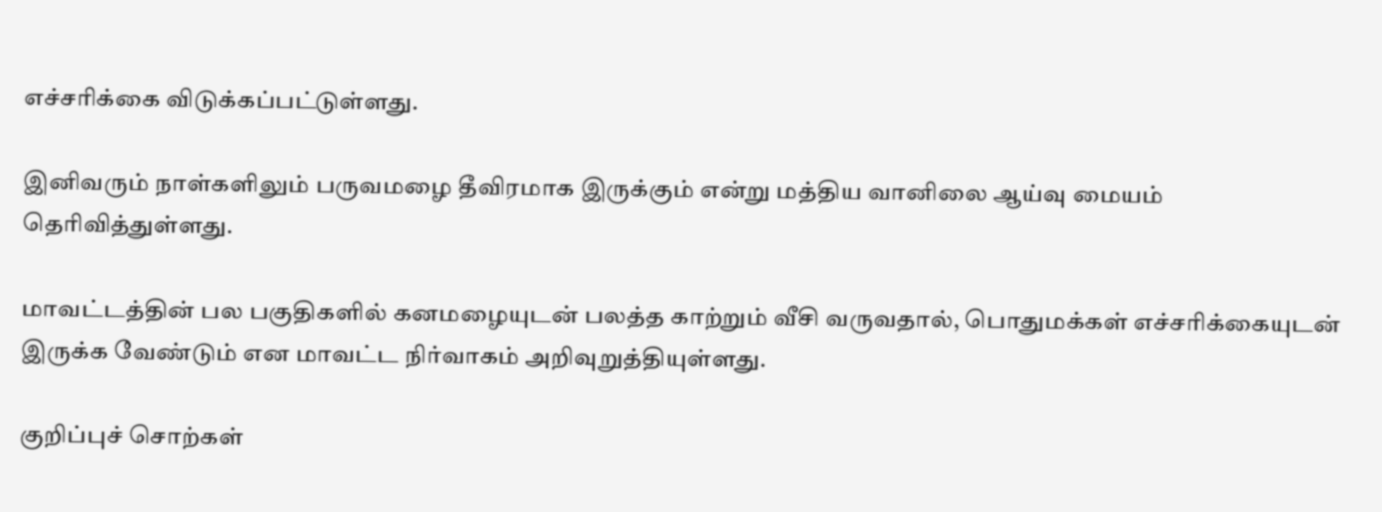எச்சரிக்கை விடுக்கப்பட்டுள்ளது.

இனிவரும் நாள்களிலும் பருவமழை தீவிரமாக இருக்கும் என்று மத்திய வானிலை ஆய்வு மையம் தெரிவித்துள்ளது.

மாவட்டத்தின் பல பகுதிகளில் கனமழையுடன் பலத்த காற்றும் வீசி வருவதால், பொதுமக்கள் எச்சரிக்கையுடன் இருக்க வேண்டும் என மாவட்ட நிர்வாகம் அறிவுறுத்தியுள்ளது.

குறிப்புச் சொற்கள்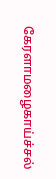கேரளாமழைகாய்ச்சல்